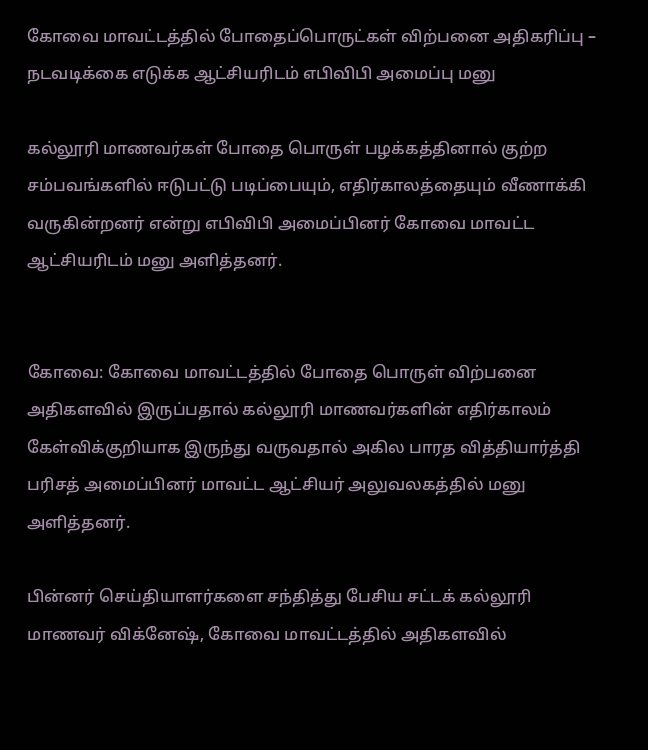கோவை மாவட்டத்தில் போதைப்பொருட்கள் விற்பனை அதிகரிப்பு – நடவடிக்கை எடுக்க ஆட்சியரிடம் எபிவிபி அமைப்பு மனு

கல்லூரி மாணவர்கள் போதை பொருள் பழக்கத்தினால் குற்ற சம்பவங்களில் ஈடுபட்டு படிப்பையும், எதிர்காலத்தையும் வீணாக்கி வருகின்றனர் என்று எபிவிபி அமைப்பினர் கோவை மாவட்ட ஆட்சியரிடம் மனு அளித்தனர்.


கோவை: கோவை மாவட்டத்தில் போதை பொருள் விற்பனை அதிகளவில் இருப்பதால் கல்லூரி மாணவர்களின் எதிர்காலம் கேள்விக்குறியாக இருந்து வருவதால் அகில பாரத வித்தியார்த்தி பரிசத் அமைப்பினர் மாவட்ட ஆட்சியர் அலுவலகத்தில் மனு அளித்தனர்.

பின்னர் செய்தியாளர்களை சந்தித்து பேசிய சட்டக் கல்லூரி மாணவர் விக்னேஷ், கோவை மாவட்டத்தில் அதிகளவில்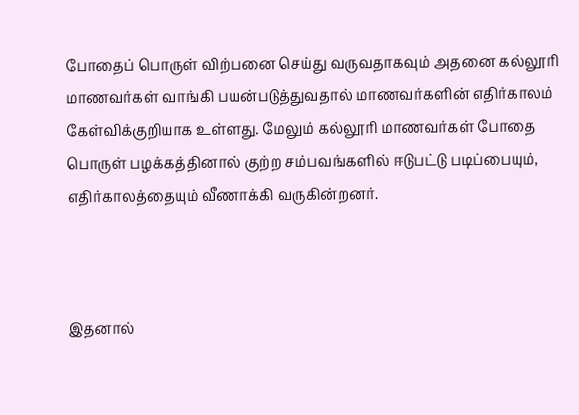போதைப் பொருள் விற்பனை செய்து வருவதாகவும் அதனை கல்லூரி மாணவர்கள் வாங்கி பயன்படுத்துவதால் மாணவர்களின் எதிர்காலம் கேள்விக்குறியாக உள்ளது. மேலும் கல்லூரி மாணவர்கள் போதை பொருள் பழக்கத்தினால் குற்ற சம்பவங்களில் ஈடுபட்டு படிப்பையும், எதிர்காலத்தையும் வீணாக்கி வருகின்றனர்.



இதனால்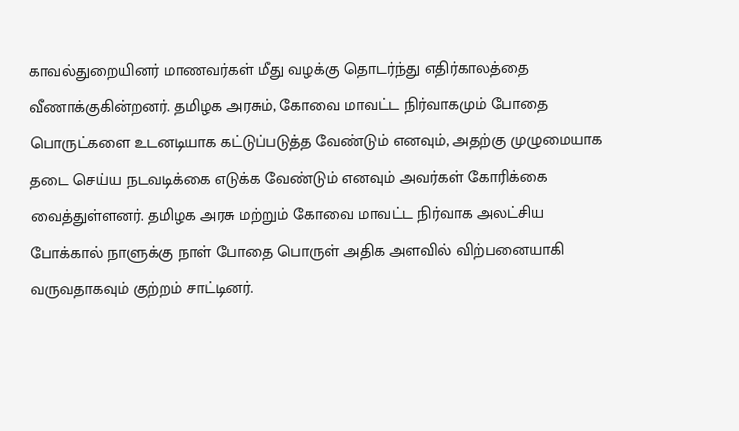காவல்துறையினர் மாணவர்கள் மீது வழக்கு தொடர்ந்து எதிர்காலத்தை வீணாக்குகின்றனர். தமிழக அரசும், கோவை மாவட்ட நிர்வாகமும் போதை பொருட்களை உடனடியாக கட்டுப்படுத்த வேண்டும் எனவும், அதற்கு முழுமையாக தடை செய்ய நடவடிக்கை எடுக்க வேண்டும் எனவும் அவர்கள் கோரிக்கை வைத்துள்ளனர். தமிழக அரசு மற்றும் கோவை மாவட்ட நிர்வாக அலட்சிய போக்கால் நாளுக்கு நாள் போதை பொருள் அதிக அளவில் விற்பனையாகி வருவதாகவும் குற்றம் சாட்டினர்.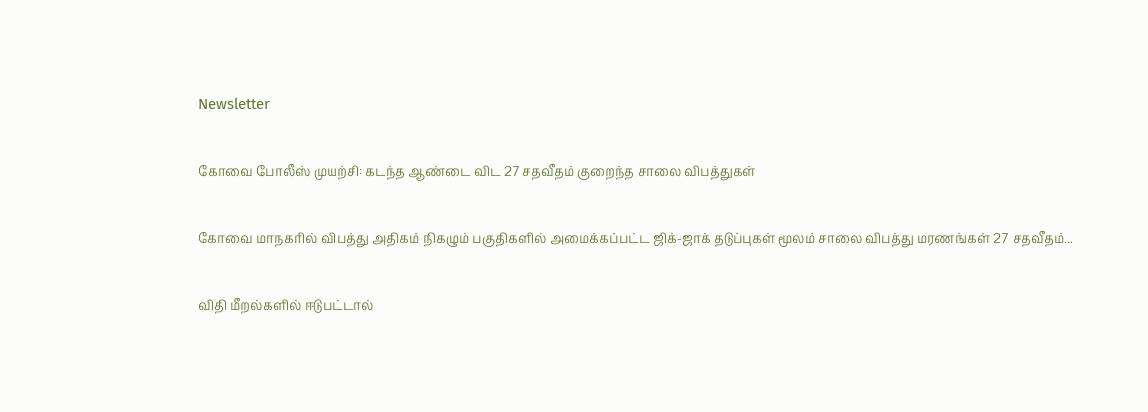Newsletter

கோவை போலீஸ் முயற்சி: கடந்த ஆண்டை விட 27 சதவீதம் குறைந்த சாலை விபத்துகள்

கோவை மாநகரில் விபத்து அதிகம் நிகழும் பகுதிகளில் அமைக்கப்பட்ட ஜிக்-ஜாக் தடுப்புகள் மூலம் சாலை விபத்து மரணங்கள் 27 சதவீதம்...

விதி மீறல்களில் ஈடுபட்டால்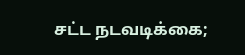சட்ட நடவடிக்கை;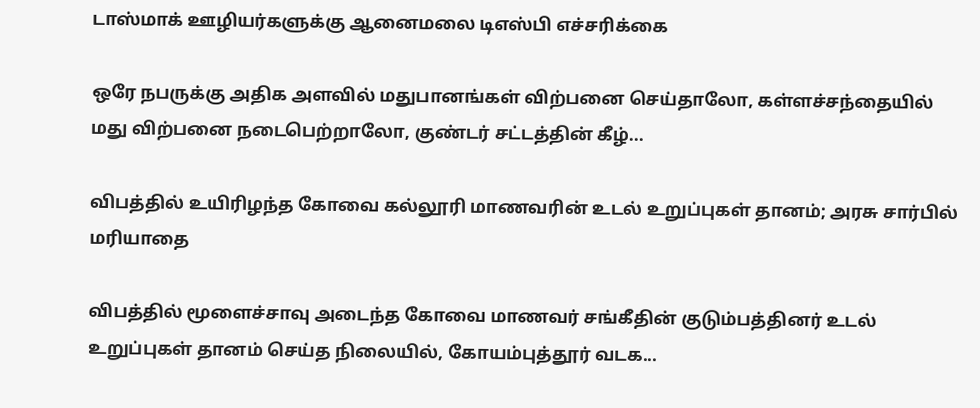டாஸ்மாக் ஊழியர்களுக்கு ஆனைமலை டிஎஸ்பி எச்சரிக்கை

ஒரே நபருக்கு அதிக அளவில் மதுபானங்கள் விற்பனை செய்தாலோ, கள்ளச்சந்தையில் மது விற்பனை நடைபெற்றாலோ, குண்டர் சட்டத்தின் கீழ்...

விபத்தில் உயிரிழந்த கோவை கல்லூரி மாணவரின் உடல் உறுப்புகள் தானம்; அரசு சார்பில் மரியாதை

விபத்தில் மூளைச்சாவு அடைந்த கோவை மாணவர் சங்கீதின் குடும்பத்தினர் உடல் உறுப்புகள் தானம் செய்த நிலையில், கோயம்புத்தூர் வடக...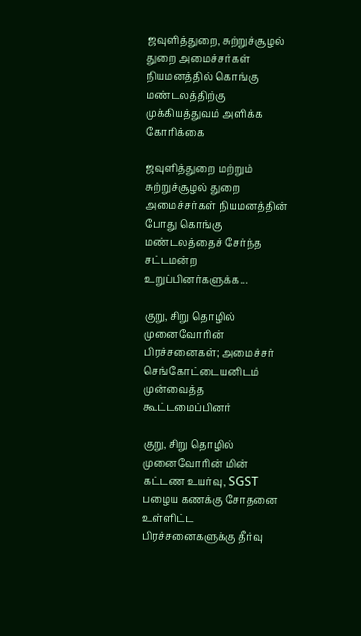ஜவுளித்துறை, சுற்றுச்சூழல் துறை அமைச்சர்கள் நியமனத்தில் கொங்கு மண்டலத்திற்கு முக்கியத்துவம் அளிக்க கோரிக்கை

ஜவுளித்துறை மற்றும் சுற்றுச்சூழல் துறை அமைச்சர்கள் நியமனத்தின் போது கொங்கு மண்டலத்தைச் சேர்ந்த சட்டமன்ற உறுப்பினர்களுக்க...

குறு, சிறு தொழில் முனைவோரின் பிரச்சனைகள்; அமைச்சர் செங்கோட்டையனிடம் முன்வைத்த கூட்டமைப்பினர்

குறு, சிறு தொழில் முனைவோரின் மின் கட்டண உயர்வு, SGST பழைய கணக்கு சோதனை உள்ளிட்ட பிரச்சனைகளுக்கு தீர்வு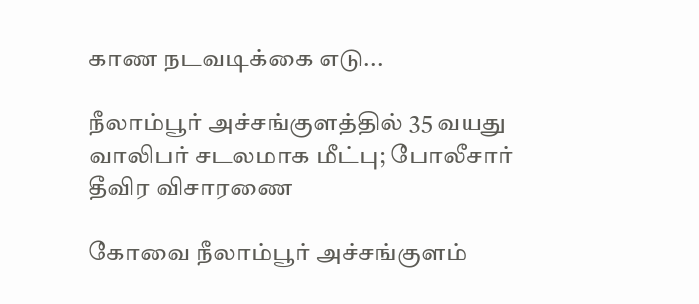காண நடவடிக்கை எடு...

நீலாம்பூர் அச்சங்குளத்தில் 35 வயது வாலிபர் சடலமாக மீட்பு; போலீசார் தீவிர விசாரணை

கோவை நீலாம்பூர் அச்சங்குளம்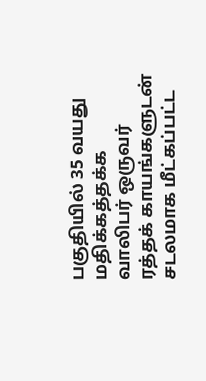பகுதியில் 35 வயது மதிக்கத்தக்க வாலிபர் ஒருவர் ரத்தக் காயங்களுடன் சடலமாக மீட்கப்பட்ட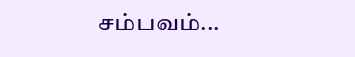சம்பவம்...